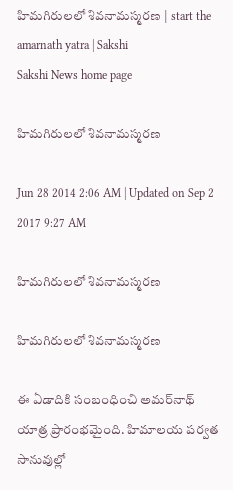హిమగిరులలో శివనామస్మరణ | start the amarnath yatra | Sakshi
Sakshi News home page

హిమగిరులలో శివనామస్మరణ

Jun 28 2014 2:06 AM | Updated on Sep 2 2017 9:27 AM

హిమగిరులలో శివనామస్మరణ

హిమగిరులలో శివనామస్మరణ

ఈ ఏడాదికి సంబంధించి అమర్‌నాథ్ యాత్ర ప్రారంభమైంది. హిమాలయ పర్వత సానువుల్లో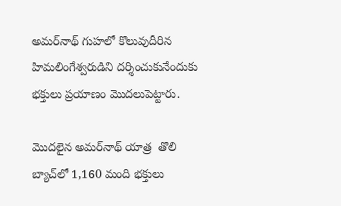అమర్‌నాథ్ గుహలో కొలువుదీరిన హిమలింగేశ్వరుడిని దర్శించుకునేందుకు భక్తులు ప్రయాణం మొదలుపెట్టారు.

మొదలైన అమర్‌నాథ్ యాత్ర  తొలి బ్యాచ్‌లో 1,160 మంది భక్తులు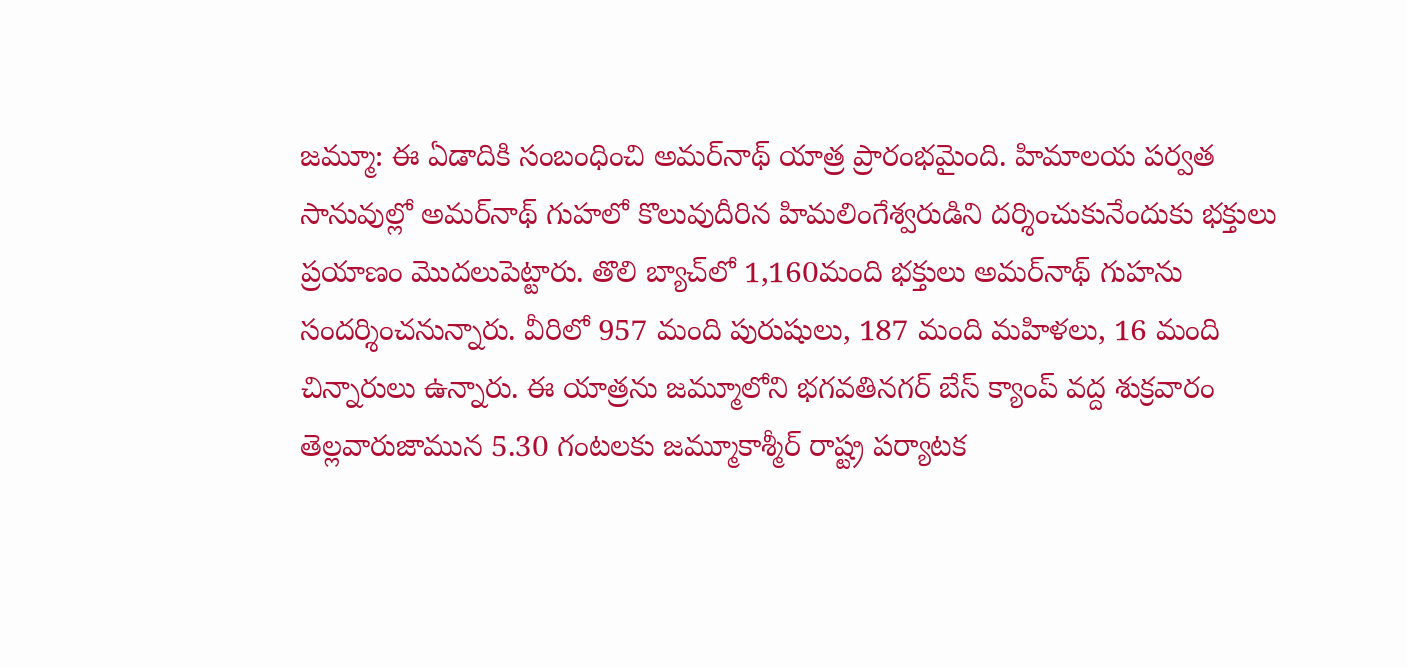జమ్మూ: ఈ ఏడాదికి సంబంధించి అమర్‌నాథ్ యాత్ర ప్రారంభమైంది. హిమాలయ పర్వత సానువుల్లో అమర్‌నాథ్ గుహలో కొలువుదీరిన హిమలింగేశ్వరుడిని దర్శించుకునేందుకు భక్తులు ప్రయాణం మొదలుపెట్టారు. తొలి బ్యాచ్‌లో 1,160మంది భక్తులు అమర్‌నాథ్ గుహను సందర్శించనున్నారు. వీరిలో 957 మంది పురుషులు, 187 మంది మహిళలు, 16 మంది చిన్నారులు ఉన్నారు. ఈ యాత్రను జమ్మూలోని భగవతినగర్ బేస్ క్యాంప్ వద్ద శుక్రవారం తెల్లవారుజామున 5.30 గంటలకు జమ్మూకాశ్మీర్ రాష్ట్ర పర్యాటక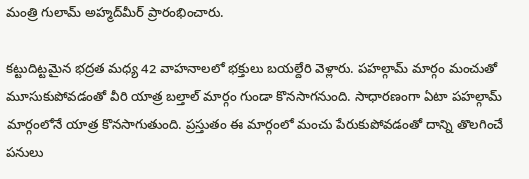మంత్రి గులామ్ అహ్మద్‌మీర్ ప్రారంభించారు.

కట్టుదిట్టమైన భద్రత మధ్య 42 వాహనాలలో భక్తులు బయల్దేరి వెళ్లారు. పహల్గామ్ మార్గం మంచుతో మూసుకుపోవడంతో వీరి యాత్ర బల్తాల్ మార్గం గుండా కొనసాగనుంది. సాధారణంగా ఏటా పహల్గామ్ మార్గంలోనే యాత్ర కొనసాగుతుంది. ప్రస్తుతం ఈ మార్గంలో మంచు పేరుకుపోవడంతో దాన్ని తొలగించే పనులు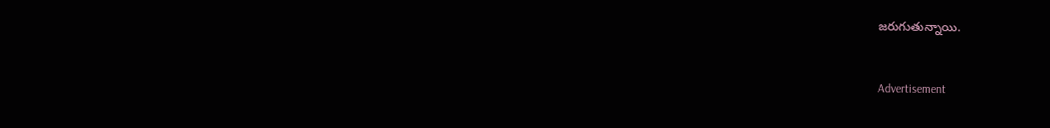జరుగుతున్నాయి.


Advertisement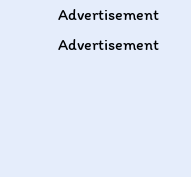Advertisement
Advertisement